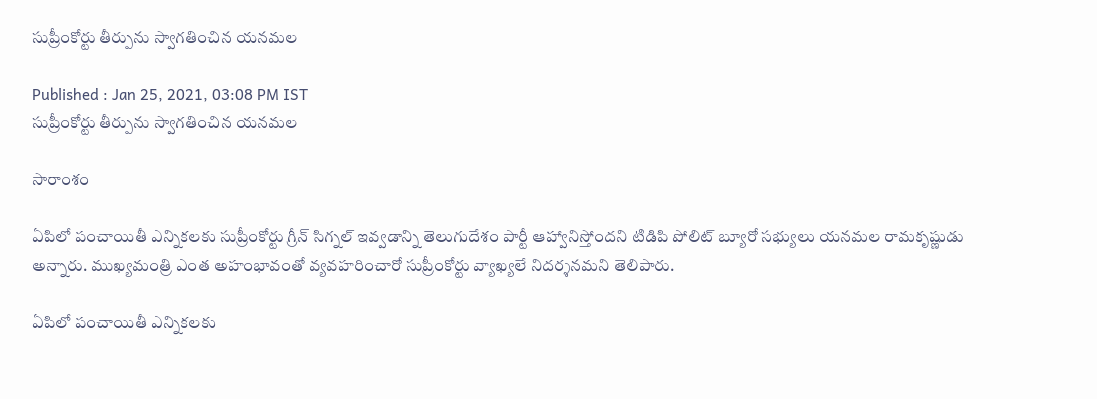సుప్రీంకోర్టు తీర్పును స్వాగతించిన యనమల

Published : Jan 25, 2021, 03:08 PM IST
సుప్రీంకోర్టు తీర్పును స్వాగతించిన యనమల

సారాంశం

ఏపిలో పంచాయితీ ఎన్నికలకు సుప్రీంకోర్టు గ్రీన్ సిగ్నల్ ఇవ్వడాన్ని తెలుగుదేశం పార్టీ ఆహ్వానిస్తోందని టిడిపి పోలిట్ బ్యూరో సభ్యులు యనమల రామకృష్ణుడు అన్నారు. ముఖ్యమంత్రి ఎంత అహంభావంతో వ్యవహరించారో సుప్రీంకోర్టు వ్యాఖ్యలే నిదర్శనమని తెలిపారు.

ఏపిలో పంచాయితీ ఎన్నికలకు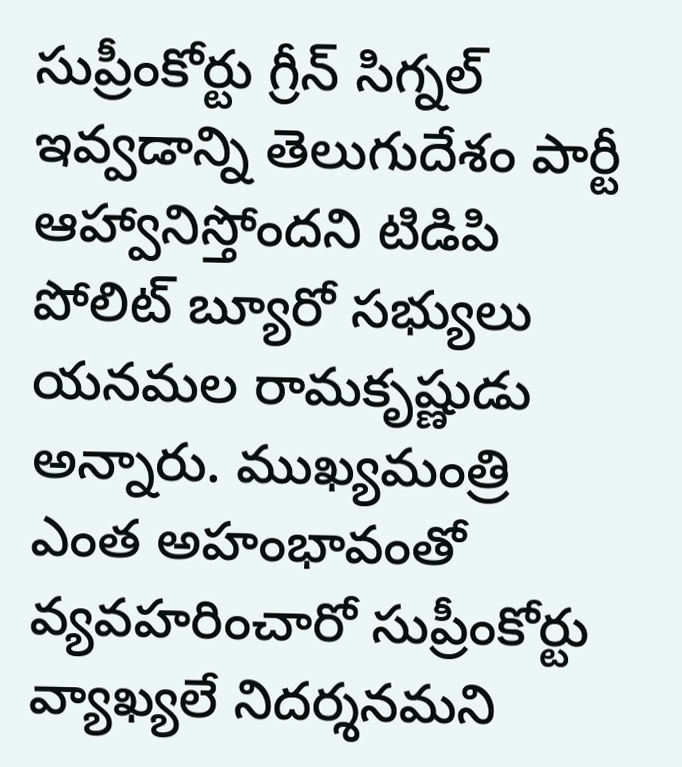సుప్రీంకోర్టు గ్రీన్ సిగ్నల్ ఇవ్వడాన్ని తెలుగుదేశం పార్టీ ఆహ్వానిస్తోందని టిడిపి పోలిట్ బ్యూరో సభ్యులు యనమల రామకృష్ణుడు అన్నారు. ముఖ్యమంత్రి ఎంత అహంభావంతో వ్యవహరించారో సుప్రీంకోర్టు వ్యాఖ్యలే నిదర్శనమని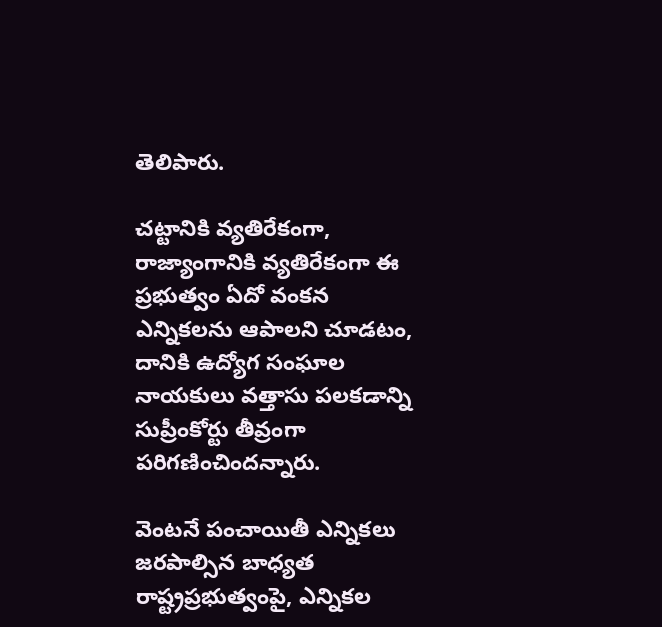తెలిపారు.

చట్టానికి వ్యతిరేకంగా, రాజ్యాంగానికి వ్యతిరేకంగా ఈ ప్రభుత్వం ఏదో వంకన ఎన్నికలను ఆపాలని చూడటం, దానికి ఉద్యోగ సంఘాల నాయకులు వత్తాసు పలకడాన్ని సుప్రీంకోర్టు తీవ్రంగా పరిగణించిందన్నారు.

వెంటనే పంచాయితీ ఎన్నికలు జరపాల్సిన బాధ్యత రాష్ట్రప్రభుత్వంపై, ఎన్నికల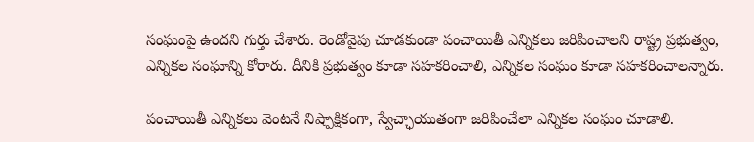సంఘంపై ఉందని గుర్తు చేశారు. రెండోవైపు చూడకుండా పంచాయితీ ఎన్నికలు జరిపించాలని రాష్ట్ర ప్రభుత్వం, ఎన్నికల సంఘాన్ని కోరారు. దీనికి ప్రభుత్వం కూడా సహకరించాలి, ఎన్నికల సంఘం కూడా సహకరించాలన్నారు.

పంచాయితీ ఎన్నికలు వెంటనే నిష్పాక్షికంగా, స్వేచ్ఛాయుతంగా జరిపించేలా ఎన్నికల సంఘం చూడాలి.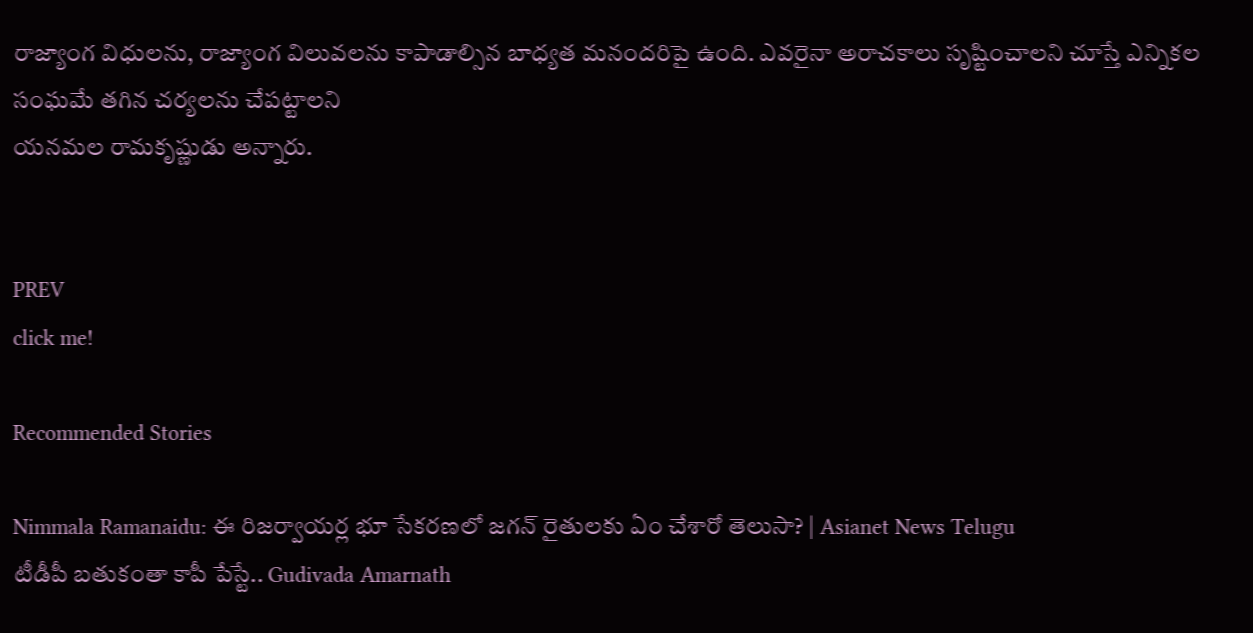రాజ్యాంగ విధులను, రాజ్యాంగ విలువలను కాపాడాల్సిన బాధ్యత మనందరిపై ఉంది. ఎవరైనా అరాచకాలు సృష్టించాలని చూస్తే ఎన్నికల సంఘమే తగిన చర్యలను చేపట్టాలని
యనమల రామకృష్ణుడు అన్నారు.


PREV
click me!

Recommended Stories

Nimmala Ramanaidu: ఈ రిజర్వాయర్ల భూ సేకరణలో జగన్ రైతులకు ఏం చేశారో తెలుసా? | Asianet News Telugu
టీడీపీ బతుకంతా కాపీ పేస్టే.. Gudivada Amarnath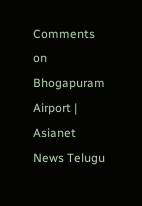Comments on Bhogapuram Airport | Asianet News Telugu